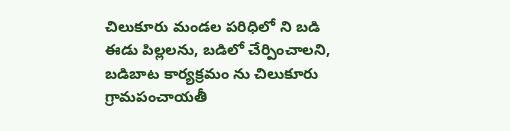చిలుకూరు మండల పరిధిలో ని బడి ఈడు పిల్లలను, బడిలో చేర్పించాలని, బడిబాట కార్యక్రమం ను చిలుకూరు గ్రామపంచాయతీ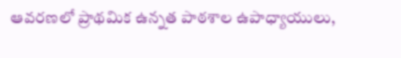ఆవరణలో ప్రాథమిక ఉన్నత పాఠశాల ఉపాధ్యాయులు,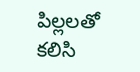పిల్లలతో కలిసి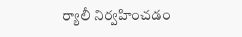ర్యాలీ నిర్వహించడం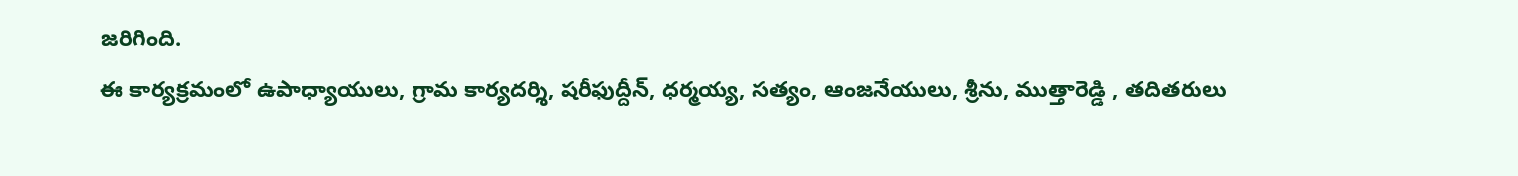జరిగింది.
ఈ కార్యక్రమంలో ఉపాధ్యాయులు, గ్రామ కార్యదర్శి, షరీఫుద్దీన్, ధర్మయ్య, సత్యం, ఆంజనేయులు, శ్రీను, ముత్తారెడ్డి , తదితరులు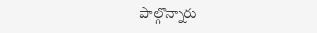పాల్గొన్నారు